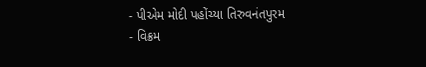- પીએમ મોદી પહોંચ્યા તિરુવનંતપુરમ
- વિક્રમ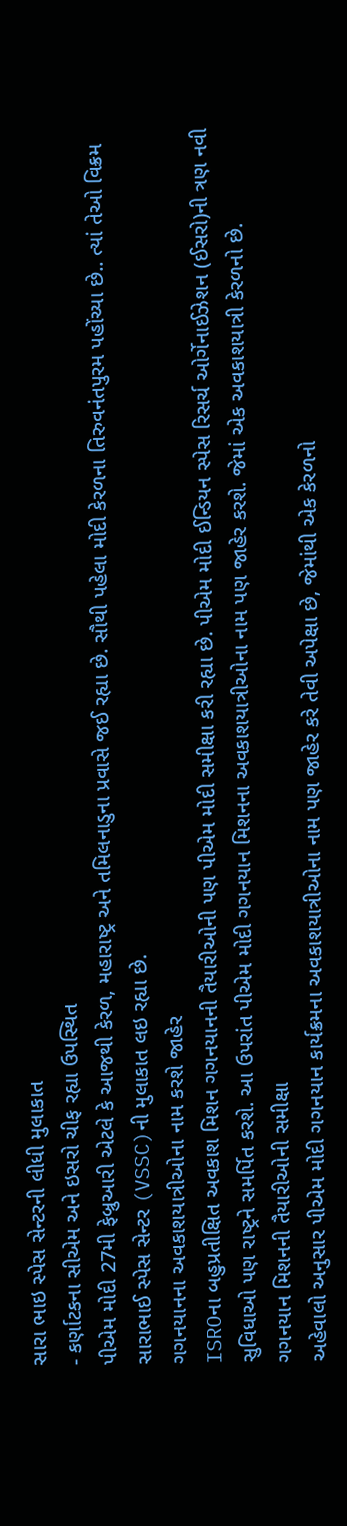સારા ભાઇ સ્પેસ સેન્ટરની લીધી મુલાકાત
- કર્ણાટકના સીએમ અને ઇસરો ચીફ રહ્યા ઉપસ્થિત
પીએમ મોદી 27મી ફેબ્રુઆરી એટલે કે આજથી કેરળ, મહારાષ્ટ્ર અને તમિલનાડુના પ્રવાસે જઈ રહ્યા છે. સૌથી પહેલા મોદી કેરળના તિરુવનંતપુરમ પહોંચ્યા છે.. ત્યાં તેઓ વિક્રમ સારાભાઈ સ્પેસ સેન્ટર (VSSC)ની મુલાકાત લઇ રહ્યા છે.
ગગનયાનના અવકાશયાત્રીઓના નામ કરશે જાહેર
ISROના બહુપ્રતીક્ષિત અવકાશ મિશન ગગનયાનની તૈયારીઓની પણ પીએમ મોદી સમીક્ષા કરી રહ્યા છે. પીએમ મોદી ઈન્ડિયન સ્પેસ રિસર્ચ ઓર્ગેનાઈઝેશન (ઈસરો)ની ત્રણ નવી સુવિધાઓ પણ રાષ્ટ્રને સમર્પિત કરશે. આ ઉપરાંત પીએમ મોદી ગગનયાન મિશનના અવકાશયાત્રીઓના નામ પણ જાહેર કરશે. જેમાં એક અવકાશયાત્રી કેરળનો છે.
ગગનયાન મિશનની તૈયારીઓની સમીક્ષા
અહેવાલો અનુસાર પીએમ મોદી ગગનયાન કાર્યક્રમના અવકાશયાત્રીઓના નામ પણ જાહેર કરે તેવી અપેક્ષા છે, જેમાંથી એક કેરળનો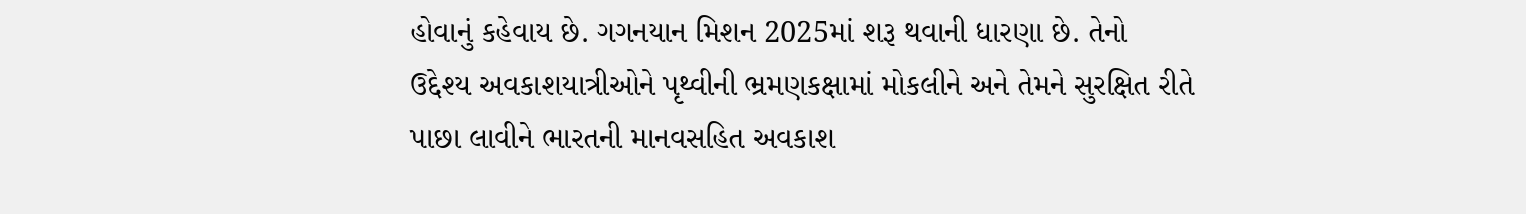હોવાનું કહેવાય છે. ગગનયાન મિશન 2025માં શરૂ થવાની ધારણા છે. તેનો ઉદ્દેશ્ય અવકાશયાત્રીઓને પૃથ્વીની ભ્રમણકક્ષામાં મોકલીને અને તેમને સુરક્ષિત રીતે પાછા લાવીને ભારતની માનવસહિત અવકાશ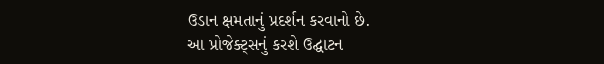ઉડાન ક્ષમતાનું પ્રદર્શન કરવાનો છે.
આ પ્રોજેક્ટ્સનું કરશે ઉદ્ઘાટન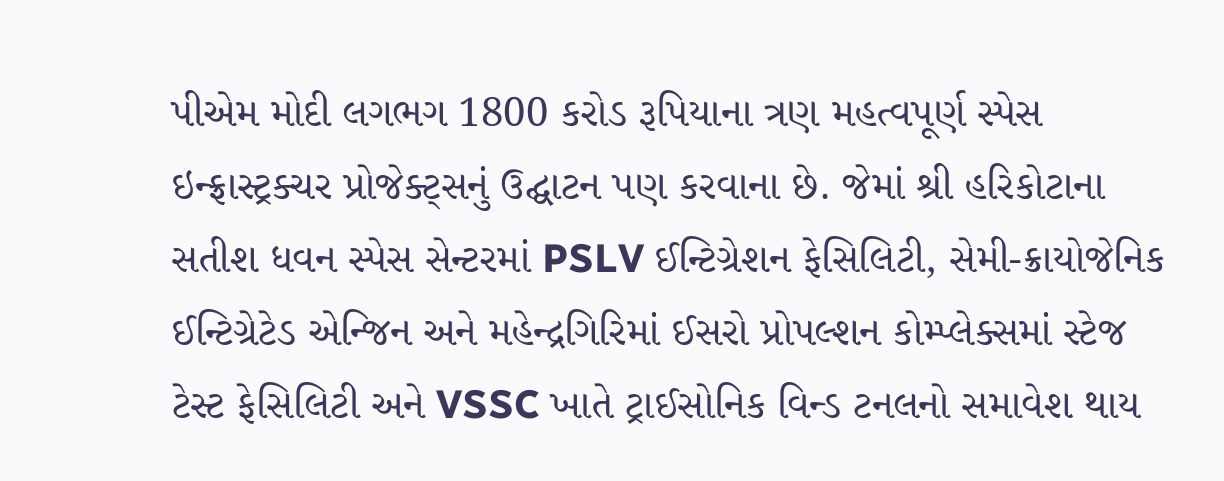પીએમ મોદી લગભગ 1800 કરોડ રૂપિયાના ત્રણ મહત્વપૂર્ણ સ્પેસ ઇન્ફ્રાસ્ટ્રક્ચર પ્રોજેક્ટ્સનું ઉદ્ઘાટન પણ કરવાના છે. જેમાં શ્રી હરિકોટાના સતીશ ધવન સ્પેસ સેન્ટરમાં PSLV ઈન્ટિગ્રેશન ફેસિલિટી, સેમી-ક્રાયોજેનિક ઈન્ટિગ્રેટેડ એન્જિન અને મહેન્દ્રગિરિમાં ઈસરો પ્રોપલ્શન કોમ્પ્લેક્સમાં સ્ટેજ ટેસ્ટ ફેસિલિટી અને VSSC ખાતે ટ્રાઈસોનિક વિન્ડ ટનલનો સમાવેશ થાય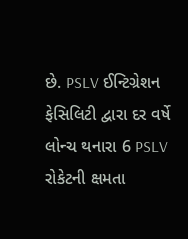છે. PSLV ઈન્ટિગ્રેશન ફેસિલિટી દ્વારા દર વર્ષે લોન્ચ થનારા 6 PSLV રોકેટની ક્ષમતા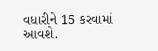વધારીને 15 કરવામાં આવશે.